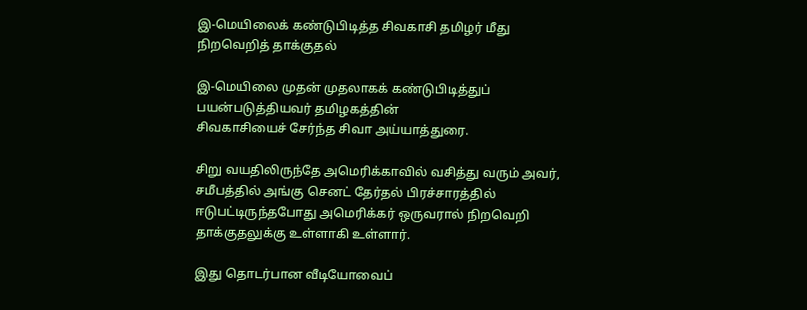இ-மெயிலைக் கண்டுபிடித்த சிவகாசி தமிழர் மீது நிறவெறித் தாக்குதல்

இ-மெயிலை முதன் முதலாகக் கண்டுபிடித்துப் பயன்படுத்தியவர் தமிழகத்தின்
சிவகாசியைச் சேர்ந்த சிவா அய்யாத்துரை.

சிறு வயதிலிருந்தே அமெரிக்காவில் வசித்து வரும் அவர், சமீபத்தில் அங்கு செனட் தேர்தல் பிரச்சாரத்தில் ஈடுபட்டிருந்தபோது அமெரிக்கர் ஒருவரால் நிறவெறி தாக்குதலுக்கு உள்ளாகி உள்ளார்.

இது தொடர்பான வீடியோவைப்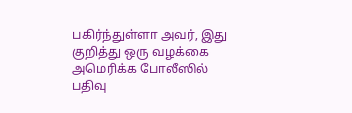பகிர்ந்துள்ளா அவர், இது குறித்து ஒரு வழக்கை அமெரிக்க போலீஸில் பதிவு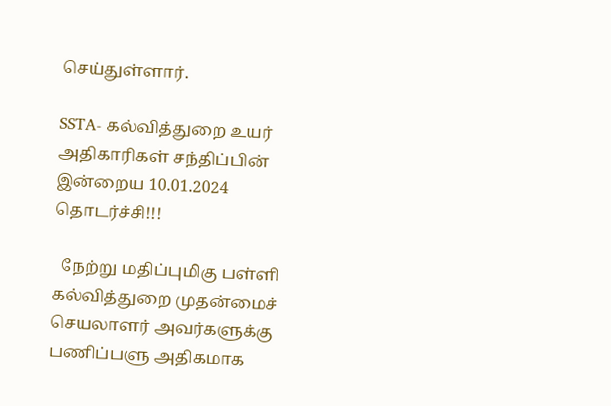செய்துள்ளார்.

SSTA- கல்வித்துறை உயர் அதிகாரிகள் சந்திப்பின் இன்றைய 10.01.2024 தொடர்ச்சி!!!

  நேற்று மதிப்புமிகு பள்ளி கல்வித்துறை முதன்மைச் செயலாளர் அவர்களுக்கு பணிப்பளு அதிகமாக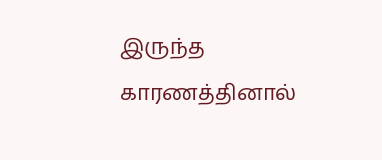இருந்த காரணத்தினால்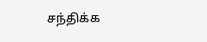சந்திக்க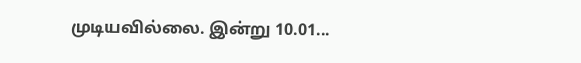முடியவில்லை. இன்று 10.01...